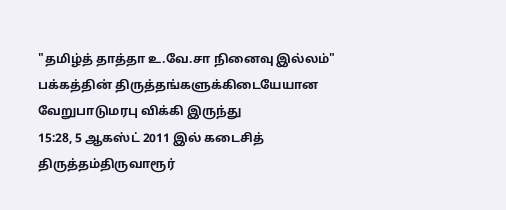"தமிழ்த் தாத்தா உ.வே.சா நினைவு இல்லம்" பக்கத்தின் திருத்தங்களுக்கிடையேயான வேறுபாடுமரபு விக்கி இருந்து
15:28, 5 ஆகஸ்ட் 2011 இல் கடைசித் திருத்தம்திருவாரூர்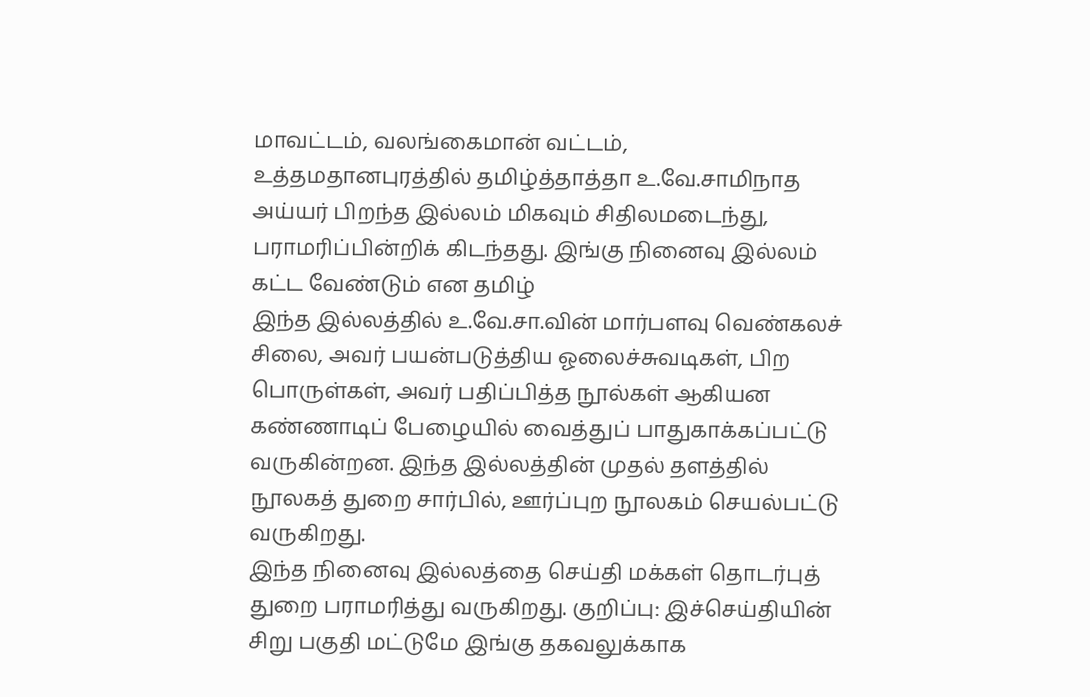மாவட்டம், வலங்கைமான் வட்டம், உத்தமதானபுரத்தில் தமிழ்த்தாத்தா உ.வே.சாமிநாத அய்யர் பிறந்த இல்லம் மிகவும் சிதிலமடைந்து, பராமரிப்பின்றிக் கிடந்தது. இங்கு நினைவு இல்லம் கட்ட வேண்டும் என தமிழ்
இந்த இல்லத்தில் உ.வே.சா.வின் மார்பளவு வெண்கலச் சிலை, அவர் பயன்படுத்திய ஓலைச்சுவடிகள், பிற பொருள்கள், அவர் பதிப்பித்த நூல்கள் ஆகியன கண்ணாடிப் பேழையில் வைத்துப் பாதுகாக்கப்பட்டு வருகின்றன. இந்த இல்லத்தின் முதல் தளத்தில் நூலகத் துறை சார்பில், ஊர்ப்புற நூலகம் செயல்பட்டு வருகிறது.
இந்த நினைவு இல்லத்தை செய்தி மக்கள் தொடர்புத் துறை பராமரித்து வருகிறது. குறிப்பு: இச்செய்தியின் சிறு பகுதி மட்டுமே இங்கு தகவலுக்காக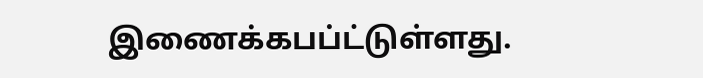இணைக்கபப்ட்டுள்ளது.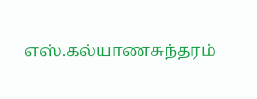எஸ்.கல்யாணசுந்தரம்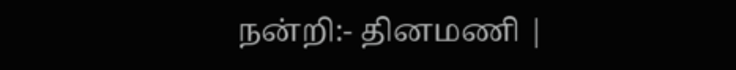நன்றி:- தினமணி |